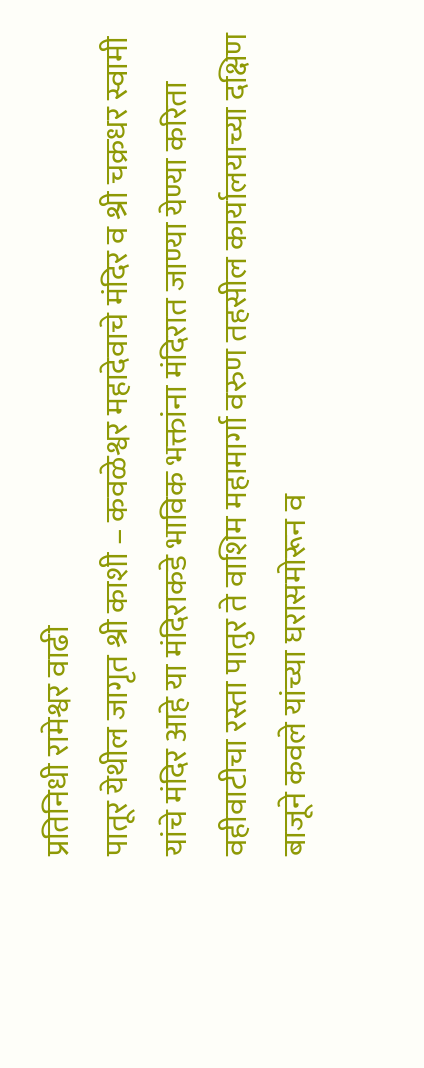प्रतिनिधी रामेश्वर वाढी
पातूर येथील जागृत श्री काशी – कवळेश्वर महादेवाचे मंदिर व श्री चक्रधर स्वामी यांचे मंदिर आहे या मंदिराकडे भाविक भक्तांना मंदिरात जाण्या येण्या करिता वहीवाटीचा रस्ता पातुर ते वाशिम महामार्गा वरुण तहसील कार्यालयाच्या दक्षिण बाजूने कवले यांच्या घरासमोरून व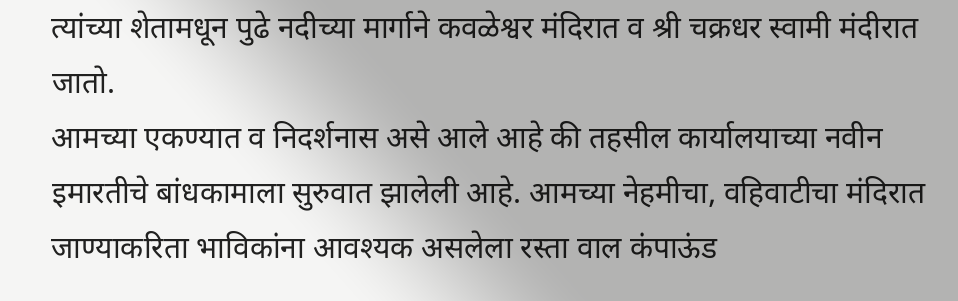त्यांच्या शेतामधून पुढे नदीच्या मार्गाने कवळेश्वर मंदिरात व श्री चक्रधर स्वामी मंदीरात जातो.
आमच्या एकण्यात व निदर्शनास असे आले आहे की तहसील कार्यालयाच्या नवीन इमारतीचे बांधकामाला सुरुवात झालेली आहे. आमच्या नेहमीचा, वहिवाटीचा मंदिरात जाण्याकरिता भाविकांना आवश्यक असलेला रस्ता वाल कंपाऊंड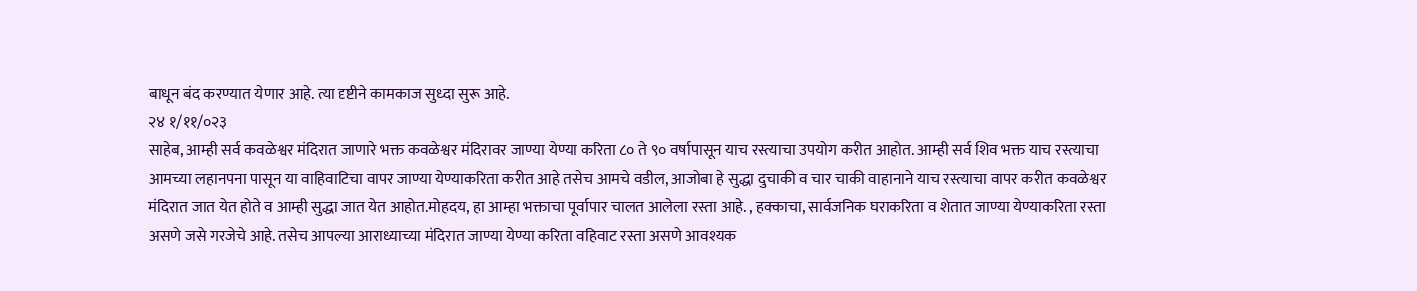बाधून बंद करण्यात येणार आहे. त्या दृष्टीने कामकाज सुध्दा सुरू आहे.
२४ १/११/०२३
साहेब, आम्ही सर्व कवळेश्वर मंदिरात जाणारे भक्त कवळेश्वर मंदिरावर जाण्या येण्या करिता ८० ते ९० वर्षापासून याच रस्त्याचा उपयोग करीत आहोत. आम्ही सर्व शिव भक्त याच रस्त्याचा आमच्या लहानपना पासून या वाहिवाटिचा वापर जाण्या येण्याकरिता करीत आहे तसेच आमचे वडील, आजोबा हे सुद्धा दुचाकी व चार चाकी वाहानाने याच रस्त्याचा वापर करीत कवळेश्वर मंदिरात जात येत होते व आम्ही सुद्धा जात येत आहोत.मोहदय, हा आम्हा भक्ताचा पूर्वापार चालत आलेला रस्ता आहे. , हक्काचा, सार्वजनिक घराकरिता व शेतात जाण्या येण्याकरिता रस्ता असणे जसे गरजेचे आहे. तसेच आपल्या आराध्याच्या मंदिरात जाण्या येण्या करिता वहिवाट रस्ता असणे आवश्यक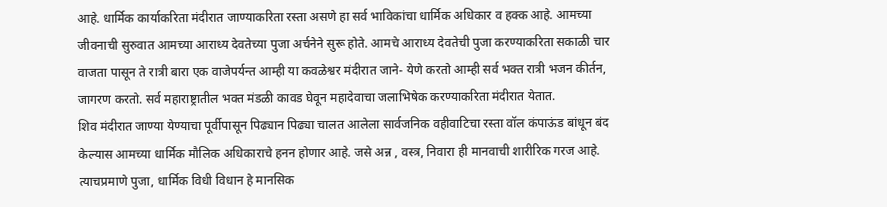आहे. धार्मिक कार्याकरिता मंदीरात जाण्याकरिता रस्ता असणे हा सर्व भाविकांचा धार्मिक अधिकार व हक्क आहे. आमच्या जीवनाची सुरुवात आमच्या आराध्य देवतेच्या पुजा अर्चनेने सुरू होते. आमचे आराध्य देवतेची पुजा करण्याकरिता सकाळी चार वाजता पासून ते रात्री बारा एक वाजेपर्यन्त आम्ही या कवळेश्वर मंदीरात जाने- येणे करतो आम्ही सर्व भक्त रात्री भजन कीर्तन, जागरण करतो. सर्व महाराष्ट्रातील भक्त मंडळी कावड घेवून महादेवाचा जलाभिषेक करण्याकरिता मंदीरात येतात.
शिव मंदीरात जाण्या येण्याचा पूर्वीपासून पिढ्यान पिढ्या चालत आलेला सार्वजनिक वहीवाटिचा रस्ता वॉल कंपाऊंड बांधून बंद केल्यास आमच्या धार्मिक मौलिक अधिकाराचे हनन होणार आहे. जसे अन्न , वस्त्र, निवारा ही मानवाची शारीरिक गरज आहे. त्याचप्रमाणे पुजा, धार्मिक विधी विधान हे मानसिक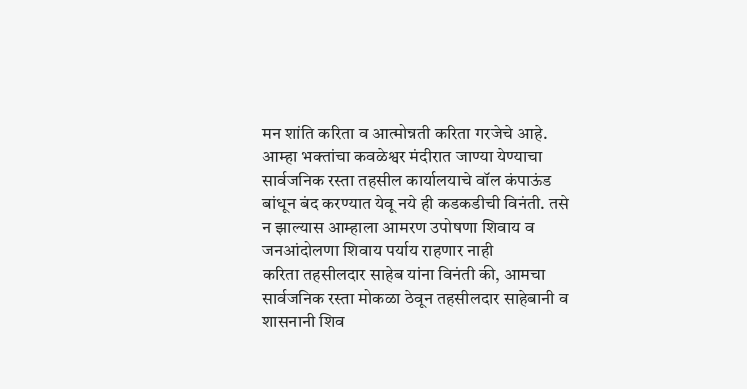मन शांति करिता व आत्मोन्नती करिता गरजेचे आहे.
आम्हा भक्तांचा कवळेश्वर मंदीरात जाण्या येण्याचा सार्वजनिक रस्ता तहसील कार्यालयाचे वॉल कंपाऊंड बांधून बंद करण्यात येवू नये ही कडकडीची विनंती. तसे न झाल्यास आम्हाला आमरण उपोषणा शिवाय व जनआंदोलणा शिवाय पर्याय राहणार नाही
करिता तहसीलदार साहेब यांना विनंती की, आमचा सार्वजनिक रस्ता मोकळा ठेवून तहसीलदार साहेबानी व शासनानी शिव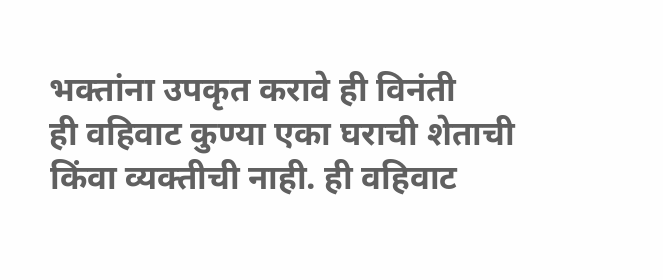भक्तांना उपकृत करावे ही विनंती
ही वहिवाट कुण्या एका घराची शेताची किंवा व्यक्तीची नाही. ही वहिवाट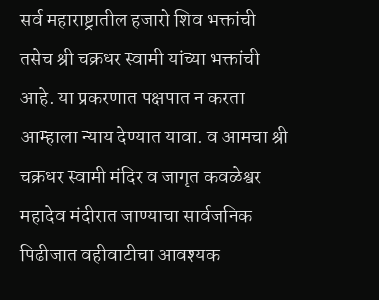सर्व महाराष्ट्रातील हजारो शिव भक्तांची तसेच श्री चक्रधर स्वामी यांच्या भक्तांची आहे. या प्रकरणात पक्षपात न करता आम्हाला न्याय देण्यात यावा. व आमचा श्री चक्रधर स्वामी मंदिर व जागृत कवळेश्वर महादेव मंदीरात जाण्याचा सार्वजनिक पिढीजात वहीवाटीचा आवश्यक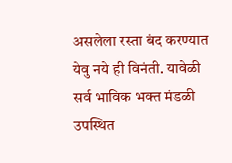असलेला रस्ता बंद करण्यात येवु नये ही विनंती. यावेळी सर्व भाविक भक्त मंडळी उपस्थित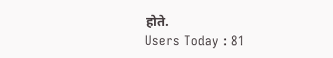होते.
Users Today : 81